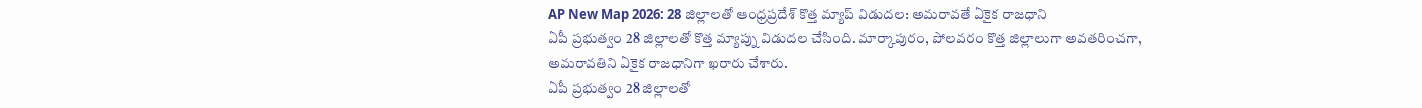AP New Map 2026: 28 జిల్లాలతో ఆంధ్రప్రదేశ్ కొత్త మ్యాప్ విడుదల: అమరావతే ఏకైక రాజధాని
ఏపీ ప్రభుత్వం 28 జిల్లాలతో కొత్త మ్యాప్ను విడుదల చేసింది. మార్కాపురం, పోలవరం కొత్త జిల్లాలుగా అవతరించగా, అమరావతిని ఏకైక రాజధానిగా ఖరారు చేశారు.
ఏపీ ప్రభుత్వం 28 జిల్లాలతో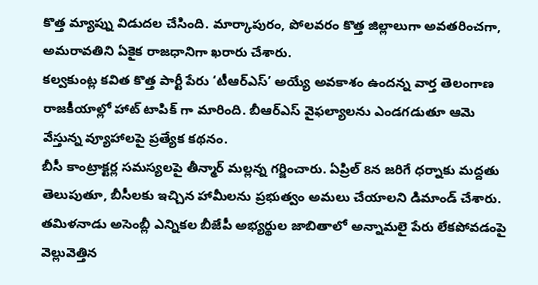కొత్త మ్యాప్ను విడుదల చేసింది. మార్కాపురం, పోలవరం కొత్త జిల్లాలుగా అవతరించగా, అమరావతిని ఏకైక రాజధానిగా ఖరారు చేశారు.
కల్వకుంట్ల కవిత కొత్త పార్టీ పేరు ‘టీఆర్ఎస్’ అయ్యే అవకాశం ఉందన్న వార్త తెలంగాణ రాజకీయాల్లో హాట్ టాపిక్ గా మారింది. బీఆర్ఎస్ వైఫల్యాలను ఎండగడుతూ ఆమె వేస్తున్న వ్యూహాలపై ప్రత్యేక కథనం.
బీసీ కాంట్రాక్టర్ల సమస్యలపై తీన్మార్ మల్లన్న గర్జించారు. ఏప్రిల్ 8న జరిగే ధర్నాకు మద్దతు తెలుపుతూ, బీసీలకు ఇచ్చిన హామీలను ప్రభుత్వం అమలు చేయాలని డిమాండ్ చేశారు.
తమిళనాడు అసెంబ్లీ ఎన్నికల బీజేపీ అభ్యర్థుల జాబితాలో అన్నామలై పేరు లేకపోవడంపై వెల్లువెత్తిన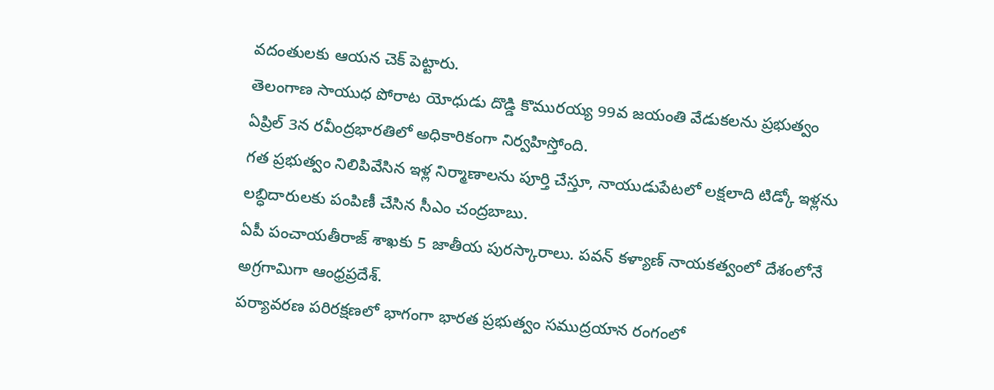వదంతులకు ఆయన చెక్ పెట్టారు.
తెలంగాణ సాయుధ పోరాట యోధుడు దొడ్డి కొమురయ్య 99వ జయంతి వేడుకలను ప్రభుత్వం ఏప్రిల్ 3న రవీంద్రభారతిలో అధికారికంగా నిర్వహిస్తోంది.
గత ప్రభుత్వం నిలిపివేసిన ఇళ్ల నిర్మాణాలను పూర్తి చేస్తూ, నాయుడుపేటలో లక్షలాది టిడ్కో ఇళ్లను లబ్ధిదారులకు పంపిణీ చేసిన సీఎం చంద్రబాబు.
ఏపీ పంచాయతీరాజ్ శాఖకు 5 జాతీయ పురస్కారాలు. పవన్ కళ్యాణ్ నాయకత్వంలో దేశంలోనే అగ్రగామిగా ఆంధ్రప్రదేశ్.
పర్యావరణ పరిరక్షణలో భాగంగా భారత ప్రభుత్వం సముద్రయాన రంగంలో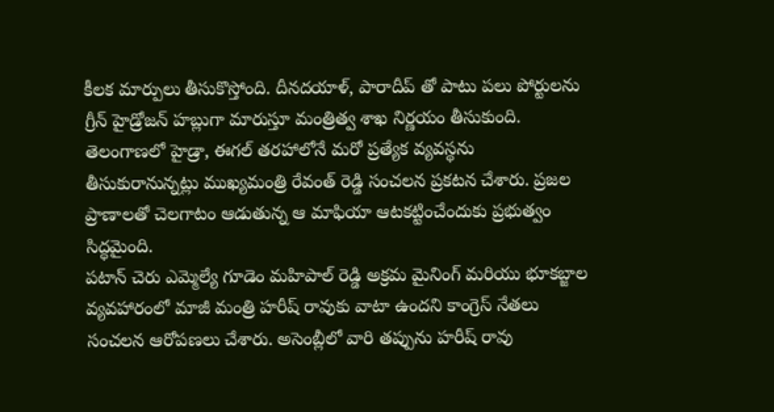కీలక మార్పులు తీసుకొస్తోంది. దీనదయాళ్, పారాదీప్ తో పాటు పలు పోర్టులను గ్రీన్ హైడ్రోజన్ హబ్లుగా మారుస్తూ మంత్రిత్వ శాఖ నిర్ణయం తీసుకుంది.
తెలంగాణలో హైడ్రా, ఈగల్ తరహాలోనే మరో ప్రత్యేక వ్యవస్థను తీసుకురానున్నట్లు ముఖ్యమంత్రి రేవంత్ రెడ్డి సంచలన ప్రకటన చేశారు. ప్రజల ప్రాణాలతో చెలగాటం ఆడుతున్న ఆ మాఫియా ఆటకట్టించేందుకు ప్రభుత్వం సిద్ధమైంది.
పటాన్ చెరు ఎమ్మెల్యే గూడెం మహిపాల్ రెడ్డి అక్రమ మైనింగ్ మరియు భూకబ్జాల వ్యవహారంలో మాజీ మంత్రి హరీష్ రావుకు వాటా ఉందని కాంగ్రెస్ నేతలు సంచలన ఆరోపణలు చేశారు. అసెంబ్లీలో వారి తప్పును హరీష్ రావు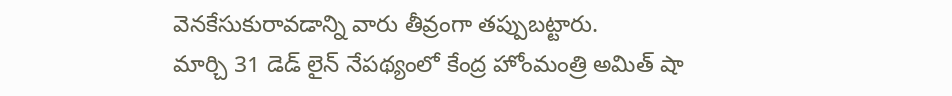వెనకేసుకురావడాన్ని వారు తీవ్రంగా తప్పుబట్టారు.
మార్చి 31 డెడ్ లైన్ నేపథ్యంలో కేంద్ర హోంమంత్రి అమిత్ షా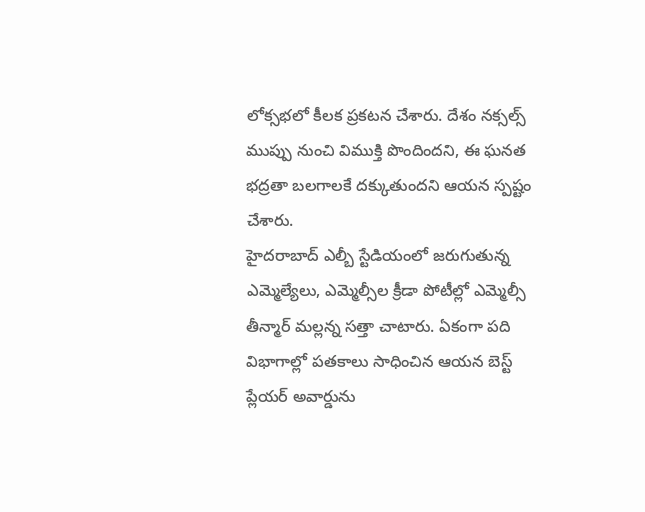లోక్సభలో కీలక ప్రకటన చేశారు. దేశం నక్సల్స్ ముప్పు నుంచి విముక్తి పొందిందని, ఈ ఘనత భద్రతా బలగాలకే దక్కుతుందని ఆయన స్పష్టం చేశారు.
హైదరాబాద్ ఎల్బీ స్టేడియంలో జరుగుతున్న ఎమ్మెల్యేలు, ఎమ్మెల్సీల క్రీడా పోటీల్లో ఎమ్మెల్సీ తీన్మార్ మల్లన్న సత్తా చాటారు. ఏకంగా పది విభాగాల్లో పతకాలు సాధించిన ఆయన బెస్ట్ ప్లేయర్ అవార్డును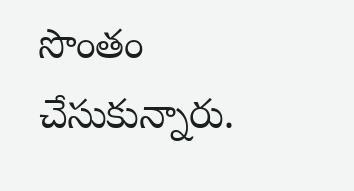సొంతం చేసుకున్నారు.